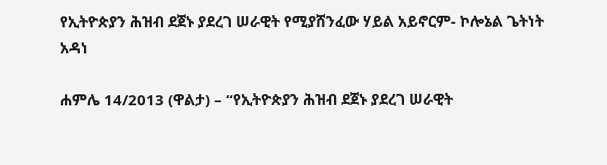የኢትዮጵያን ሕዝብ ደጀኑ ያደረገ ሠራዊት የሚያሸንፈው ሃይል አይኖርም- ኮሎኔል ጌትነት አዳነ

ሐምሌ 14/2013 (ዋልታ) – “የኢትዮጵያን ሕዝብ ደጀኑ ያደረገ ሠራዊት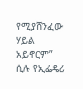የሚያሸንፈው ሃይል አይኖርም” ሲሉ የኢፌዴሪ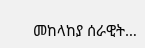መከላከያ ሰራዊት…